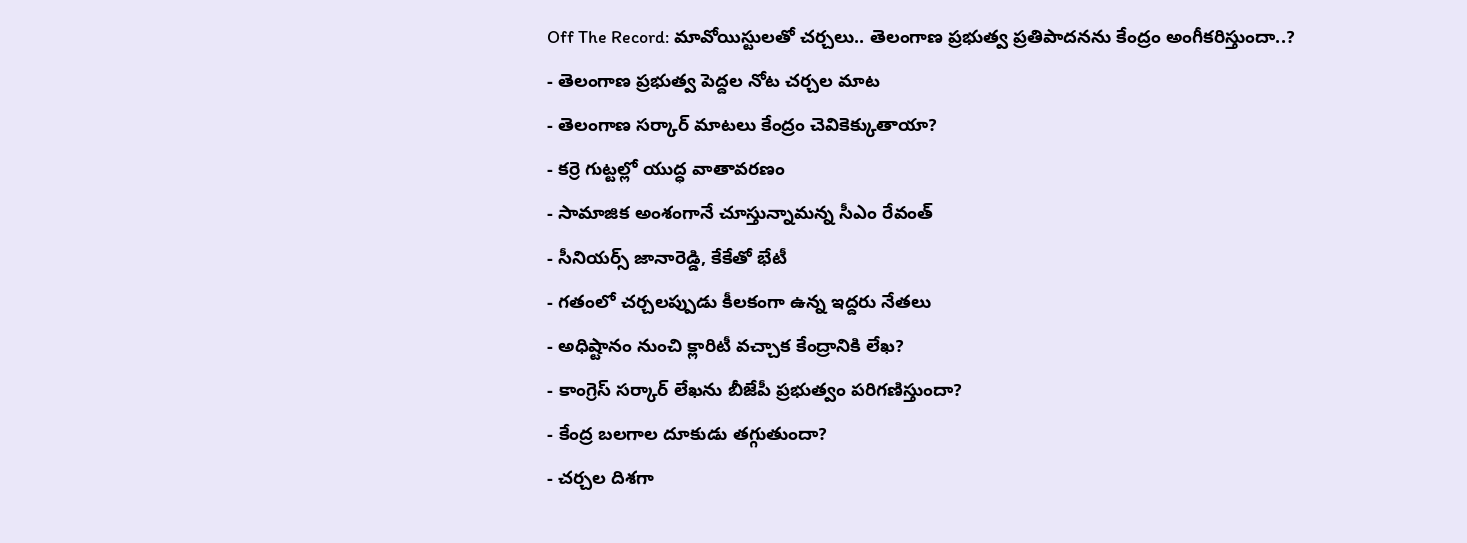Off The Record: మావోయిస్టులతో చర్చలు.. తెలంగాణ ప్రభుత్వ ప్రతిపాదనను కేంద్రం అంగీకరిస్తుందా..?
- తెలంగాణ ప్రభుత్వ పెద్దల నోట చర్చల మాట
- తెలంగాణ సర్కార్ మాటలు కేంద్రం చెవికెక్కుతాయా?
- కర్రె గుట్టల్లో యుద్ధ వాతావరణం
- సామాజిక అంశంగానే చూస్తున్నామన్న సీఎం రేవంత్
- సీనియర్స్ జానారెడ్డి, కేకేతో భేటీ
- గతంలో చర్చలప్పుడు కీలకంగా ఉన్న ఇద్దరు నేతలు
- అధిష్టానం నుంచి క్లారిటీ వచ్చాక కేంద్రానికి లేఖ?
- కాంగ్రెస్ సర్కార్ లేఖను బీజేపీ ప్రభుత్వం పరిగణిస్తుందా?
- కేంద్ర బలగాల దూకుడు తగ్గుతుందా?
- చర్చల దిశగా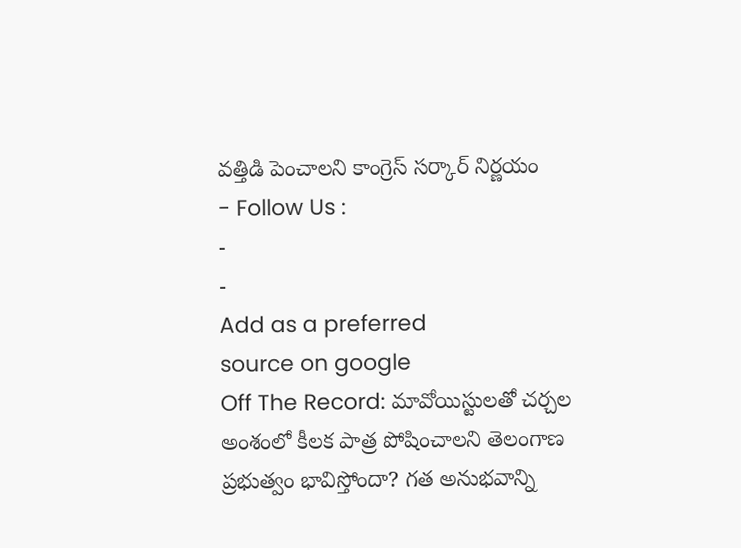వత్తిడి పెంచాలని కాంగ్రెస్ సర్కార్ నిర్ణయం
- Follow Us :
-
-
Add as a preferred
source on google
Off The Record: మావోయిస్టులతో చర్చల అంశంలో కీలక పాత్ర పోషించాలని తెలంగాణ ప్రభుత్వం భావిస్తోందా? గత అనుభవాన్ని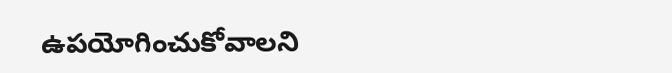ఉపయోగించుకోవాలని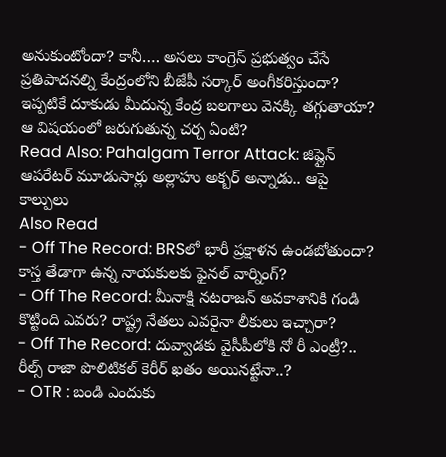అనుకుంటోందా? కానీ…. అసలు కాంగ్రెస్ ప్రభుత్వం చేసే ప్రతిపాదనల్ని కేంద్రంలోని బీజేపీ సర్కార్ అంగీకరిస్తుందా? ఇప్పటికే దూకుడు మీదున్న కేంద్ర బలగాలు వెనక్కి తగ్గుతాయా? ఆ విషయంలో జరుగుతున్న చర్చ ఏంటి?
Read Also: Pahalgam Terror Attack: జిప్లైన్ ఆపరేటర్ మూడుసార్లు అల్లాహు అక్బర్ అన్నాడు.. ఆపై కాల్పులు
Also Read
- Off The Record: BRSలో భారీ ప్రక్షాళన ఉండబోతుందా? కాస్త తేడాగా ఉన్న నాయకులకు ఫైనల్ వార్నింగ్?
- Off The Record: మీనాక్షి నటరాజన్ అవకాశానికి గండి కొట్టింది ఎవరు? రాష్ట్ర నేతలు ఎవరైనా లీకులు ఇచ్చారా?
- Off The Record: దువ్వాడకు వైసీపీలోకి నో రీ ఎంట్రీ?.. రీల్స్ రాజా పొలిటికల్ కెరీర్ ఖతం అయినట్టేనా..?
- OTR : బండి ఎందుకు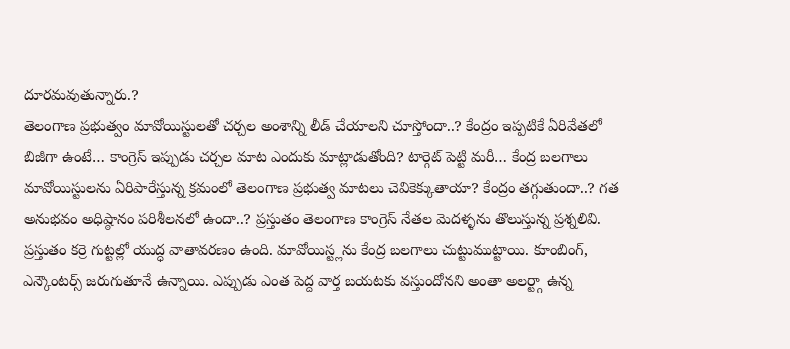దూరమవుతున్నారు.?
తెలంగాణ ప్రభుత్వం మావోయిస్టులతో చర్చల అంశాన్ని లీడ్ చేయాలని చూస్తోందా..? కేంద్రం ఇప్పటికే ఏరివేతలో బిజీగా ఉంటే… కాంగ్రెస్ ఇప్పుడు చర్చల మాట ఎందుకు మాట్లాడుతోంది? టార్గెట్ పెట్టి మరీ… కేంద్ర బలగాలు మావోయిస్టులను ఏరిపారేస్తున్న క్రమంలో తెలంగాణ ప్రభుత్వ మాటలు చెవికెక్కుతాయా? కేంద్రం తగ్గుతుందా..? గత అనుభవం అధిష్ఠానం పరిశీలనలో ఉందా..? ప్రస్తుతం తెలంగాణ కాంగ్రెస్ నేతల మెదళ్ళను తొలుస్తున్న ప్రశ్నలివి. ప్రస్తుతం కర్రె గుట్టల్లో యుద్ధ వాతావరణం ఉంది. మావోయిస్ట్లను కేంద్ర బలగాలు చుట్టుముట్టాయి. కూంబింగ్, ఎన్కౌంటర్స్ జరుగుతూనే ఉన్నాయి. ఎప్పుడు ఎంత పెద్ద వార్త బయటకు వస్తుందోనని అంతా అలర్ట్గా ఉన్న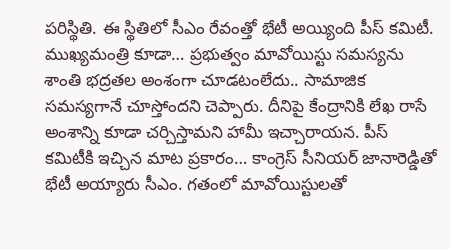పరిస్థితి. ఈ స్థితిలో సీఎం రేవంత్తో భేటీ అయ్యింది పీస్ కమిటీ. ముఖ్యమంత్రి కూడా… ప్రభుత్వం మావోయిస్టు సమస్యను శాంతి భద్రతల అంశంగా చూడటంలేదు.. సామాజిక సమస్యగానే చూస్తోందని చెప్పారు. దీనిపై కేంద్రానికి లేఖ రాసే అంశాన్ని కూడా చర్చిస్తామని హామీ ఇచ్చారాయన. పీస్ కమిటీకి ఇచ్చిన మాట ప్రకారం… కాంగ్రెస్ సీనియర్ జానారెడ్డితో భేటీ అయ్యారు సీఎం. గతంలో మావోయిస్టులతో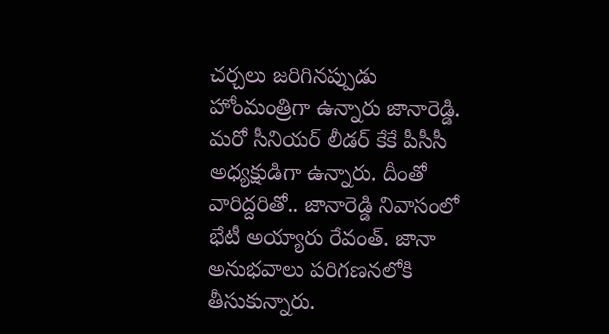చర్చలు జరిగినప్పుడు హోంమంత్రిగా ఉన్నారు జానారెడ్డి. మరో సీనియర్ లీడర్ కేకే పీసీసీ అధ్యక్షుడిగా ఉన్నారు. దీంతో వారిద్దరితో.. జానారెడ్డి నివాసంలో భేటీ అయ్యారు రేవంత్. జానా అనుభవాలు పరిగణనలోకి తీసుకున్నారు.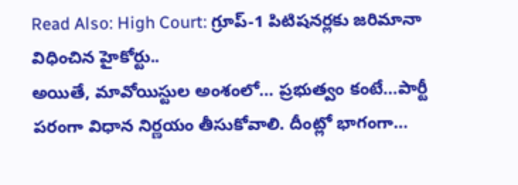Read Also: High Court: గ్రూప్-1 పిటిషనర్లకు జరిమానా విధించిన హైకోర్టు..
అయితే, మావోయిస్టుల అంశంలో… ప్రభుత్వం కంటే…పార్టీ పరంగా విధాన నిర్ణయం తీసుకోవాలి. దీంట్లో భాగంగా…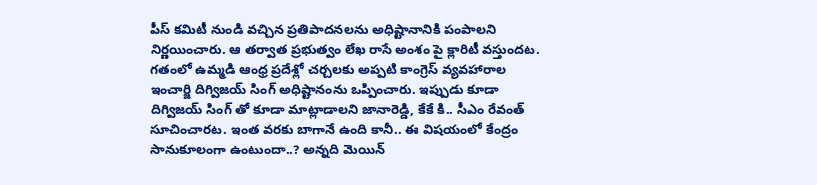పీస్ కమిటీ నుండి వచ్చిన ప్రతిపాదనలను అధిష్టానానికి పంపాలని నిర్ణయించారు. ఆ తర్వాత ప్రభుత్వం లేఖ రాసే అంశం పై క్లారిటీ వస్తుందట. గతంలో ఉమ్మడి ఆంధ్ర ప్రదేశ్లో చర్చలకు అప్పటి కాంగ్రెస్ వ్యవహారాల ఇంచార్జి దిగ్విజయ్ సింగ్ అధిష్టానంను ఒప్పించారు. ఇప్పుడు కూడా దిగ్విజయ్ సింగ్ తో కూడా మాట్లాడాలని జానారెడ్డి, కేకే కి.. సీఎం రేవంత్ సూచించారట. ఇంత వరకు బాగానే ఉంది కానీ.. ఈ విషయంలో కేంద్రం సానుకూలంగా ఉంటుందా..? అన్నది మెయిన్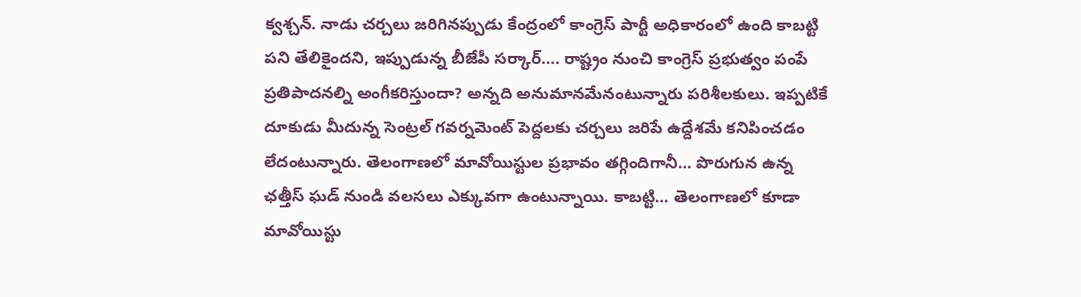క్వశ్చన్. నాడు చర్చలు జరిగినప్పుడు కేంద్రంలో కాంగ్రెస్ పార్టీ అధికారంలో ఉంది కాబట్టి పని తేలికైందని, ఇప్పుడున్న బీజేపీ సర్కార్…. రాష్ట్రం నుంచి కాంగ్రెస్ ప్రభుత్వం పంపే ప్రతిపాదనల్ని అంగీకరిస్తుందా? అన్నది అనుమానమేనంటున్నారు పరిశీలకులు. ఇప్పటికే దూకుడు మీదున్న సెంట్రల్ గవర్నమెంట్ పెద్దలకు చర్చలు జరిపే ఉద్దేశమే కనిపించడం లేదంటున్నారు. తెలంగాణలో మావోయిస్టుల ప్రభావం తగ్గిందిగానీ… పొరుగున ఉన్న ఛత్తీస్ ఘడ్ నుండి వలసలు ఎక్కువగా ఉంటున్నాయి. కాబట్టి… తెలంగాణలో కూడా మావోయిస్టు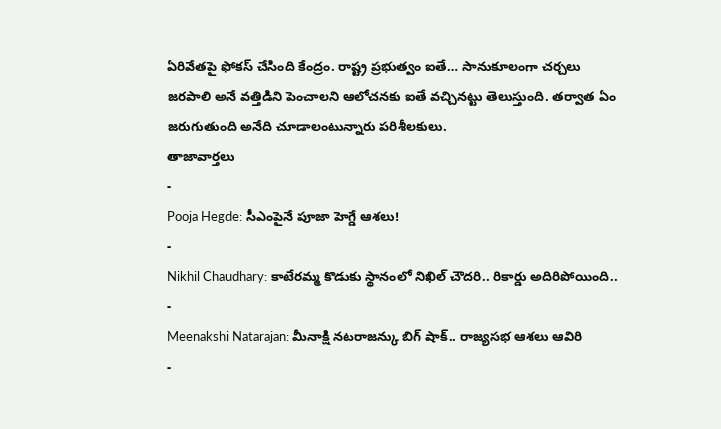ఏరివేతపై ఫోకస్ చేసింది కేంద్రం. రాష్ట్ర ప్రభుత్వం ఐతే… సానుకూలంగా చర్చలు జరపాలి అనే వత్తిడిని పెంచాలని ఆలోచనకు ఐతే వచ్చినట్టు తెలుస్తుంది. తర్వాత ఏం జరుగుతుంది అనేది చూడాలంటున్నారు పరిశీలకులు.
తాజావార్తలు
-
Pooja Hegde: సీఎంపైనే పూజా హెగ్డే ఆశలు!
-
Nikhil Chaudhary: కాటేరమ్మ కొడుకు స్థానంలో నిఖిల్ చౌదరి.. రికార్డు అదిరిపోయింది..
-
Meenakshi Natarajan: మీనాక్షి నటరాజన్కు బిగ్ షాక్.. రాజ్యసభ ఆశలు ఆవిరి
-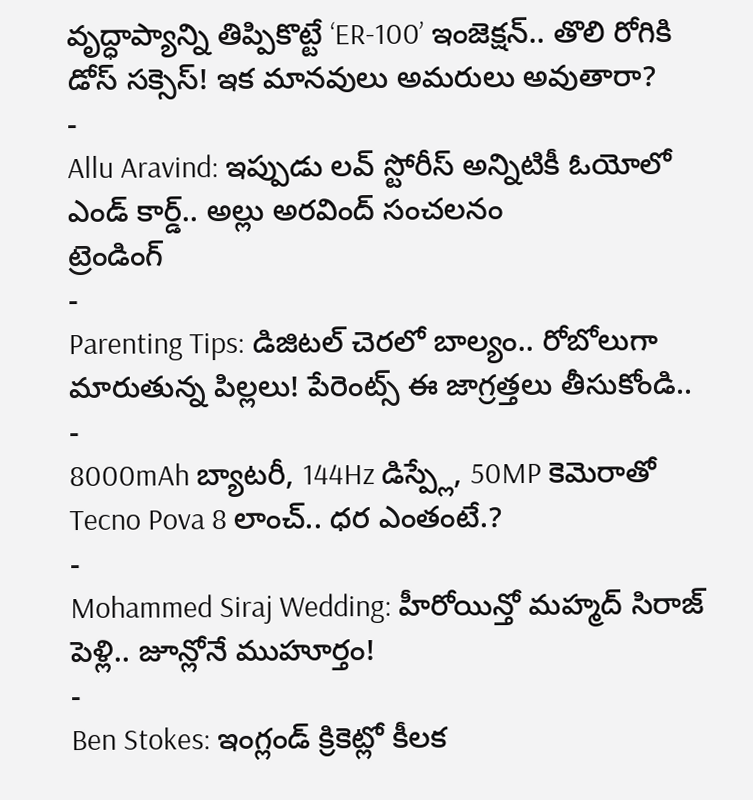వృద్ధాప్యాన్ని తిప్పికొట్టే ‘ER-100’ ఇంజెక్షన్.. తొలి రోగికి డోస్ సక్సెస్! ఇక మానవులు అమరులు అవుతారా?
-
Allu Aravind: ఇప్పుడు లవ్ స్టోరీస్ అన్నిటికీ ఓయోలో ఎండ్ కార్డ్.. అల్లు అరవింద్ సంచలనం
ట్రెండింగ్
-
Parenting Tips: డిజిటల్ చెరలో బాల్యం.. రోబోలుగా మారుతున్న పిల్లలు! పేరెంట్స్ ఈ జాగ్రత్తలు తీసుకోండి..
-
8000mAh బ్యాటరీ, 144Hz డిస్ప్లే, 50MP కెమెరాతో Tecno Pova 8 లాంచ్.. ధర ఎంతంటే.?
-
Mohammed Siraj Wedding: హీరోయిన్తో మహ్మద్ సిరాజ్ పెళ్లి.. జూన్లోనే ముహూర్తం!
-
Ben Stokes: ఇంగ్లండ్ క్రికెట్లో కీలక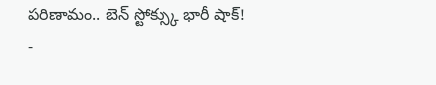పరిణామం.. బెన్ స్టోక్స్కు భారీ షాక్!
-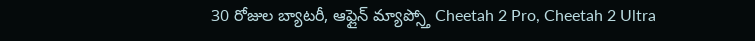30 రోజుల బ్యాటరీ, ఆఫ్లైన్ మ్యాప్స్తో Cheetah 2 Pro, Cheetah 2 Ultra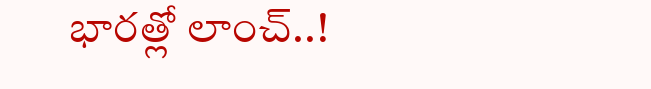భారత్లో లాంచ్..!